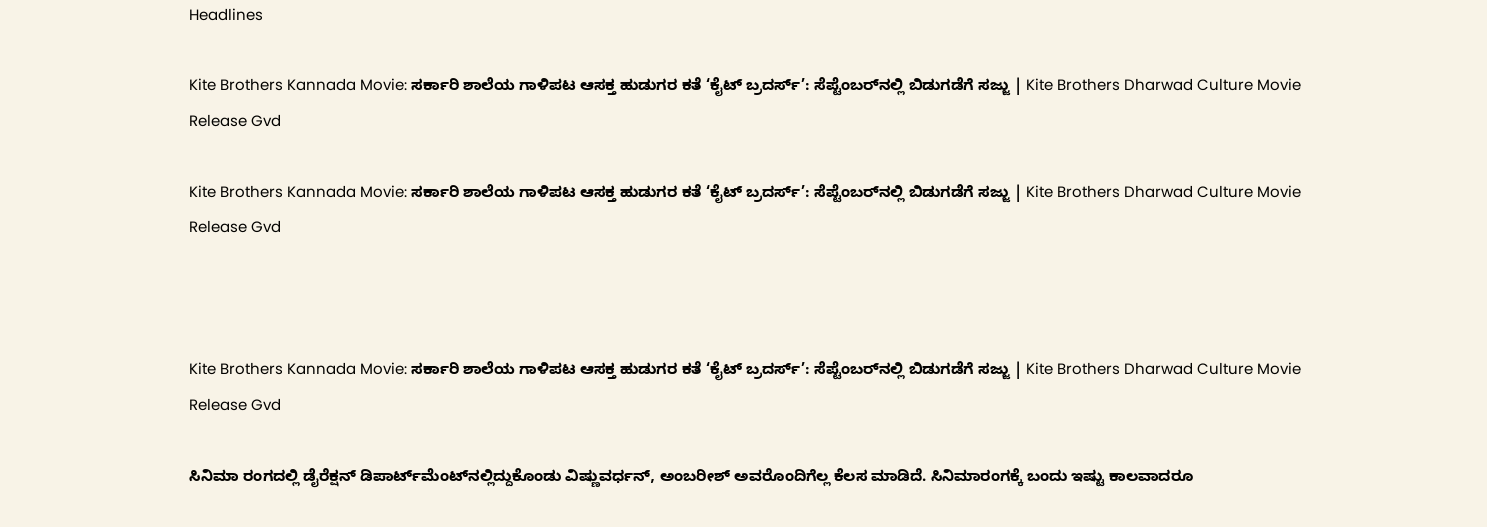Headlines

Kite Brothers Kannada Movie: ಸರ್ಕಾರಿ ಶಾಲೆಯ ಗಾಳಿಪಟ ಆಸಕ್ತ ಹುಡುಗರ ಕತೆ ‘ಕೈಟ್‌ ಬ್ರದರ್ಸ್‌’: ಸೆಪ್ಟೆಂಬರ್‌ನಲ್ಲಿ ಬಿಡುಗಡೆಗೆ ಸಜ್ಜು | Kite Brothers Dharwad Culture Movie Release Gvd

Kite Brothers Kannada Movie: ಸರ್ಕಾರಿ ಶಾಲೆಯ ಗಾಳಿಪಟ ಆಸಕ್ತ ಹುಡುಗರ ಕತೆ ‘ಕೈಟ್‌ ಬ್ರದರ್ಸ್‌’: ಸೆಪ್ಟೆಂಬರ್‌ನಲ್ಲಿ ಬಿಡುಗಡೆಗೆ ಸಜ್ಜು | Kite Brothers Dharwad Culture Movie Release Gvd



Kite Brothers Kannada Movie: ಸರ್ಕಾರಿ ಶಾಲೆಯ ಗಾಳಿಪಟ ಆಸಕ್ತ ಹುಡುಗರ ಕತೆ ‘ಕೈಟ್‌ ಬ್ರದರ್ಸ್‌’: ಸೆಪ್ಟೆಂಬರ್‌ನಲ್ಲಿ ಬಿಡುಗಡೆಗೆ ಸಜ್ಜು | Kite Brothers Dharwad Culture Movie Release Gvd

ಸಿನಿಮಾ ರಂಗದಲ್ಲಿ ಡೈರೆಕ್ಷನ್‌ ಡಿಪಾರ್ಟ್‌ಮೆಂಟ್‌ನಲ್ಲಿದ್ದುಕೊಂಡು ವಿಷ್ಣುವರ್ಧನ್‌, ಅಂಬರೀಶ್‌ ಅವರೊಂದಿಗೆಲ್ಲ ಕೆಲಸ ಮಾಡಿದೆ. ಸಿನಿಮಾರಂಗಕ್ಕೆ ಬಂದು ಇಷ್ಟು ಕಾಲವಾದರೂ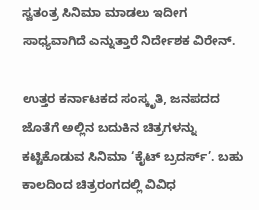ಸ್ವತಂತ್ರ ಸಿನಿಮಾ ಮಾಡಲು ಇದೀಗ ಸಾಧ್ಯವಾಗಿದೆ ಎನ್ನುತ್ತಾರೆ ನಿರ್ದೇಶಕ ವಿರೇನ್‌.

ಉತ್ತರ ಕರ್ನಾಟಕದ ಸಂಸ್ಕೃತಿ, ಜನಪದದ ಜೊತೆಗೆ ಅಲ್ಲಿನ ಬದುಕಿನ ಚಿತ್ರಗಳನ್ನು ಕಟ್ಟಿಕೊಡುವ ಸಿನಿಮಾ ‘ಕೈಟ್ ಬ್ರದರ್ಸ್‌’. ಬಹು ಕಾಲದಿಂದ ಚಿತ್ರರಂಗದಲ್ಲಿ ವಿವಿಧ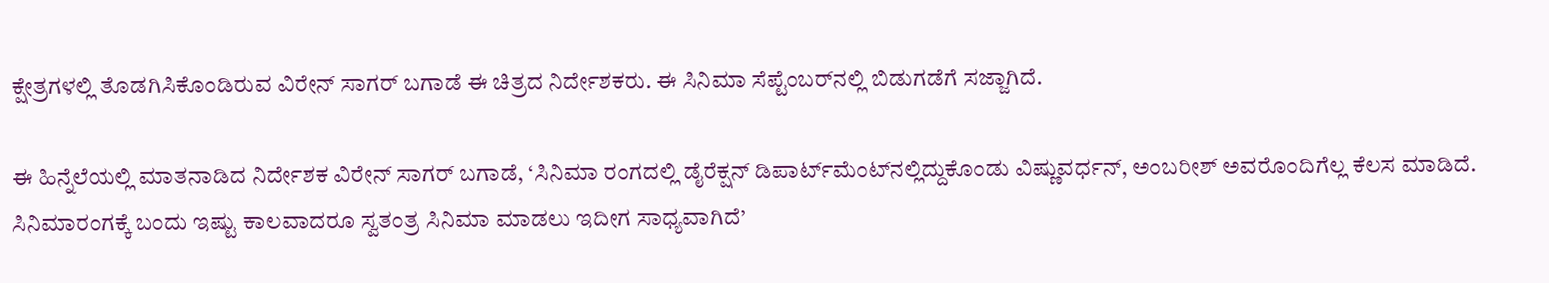ಕ್ಷೇತ್ರಗಳಲ್ಲಿ ತೊಡಗಿಸಿಕೊಂಡಿರುವ ವಿರೇನ್‌ ಸಾಗರ್‌ ಬಗಾಡೆ ಈ ಚಿತ್ರದ ನಿರ್ದೇಶಕರು. ಈ ಸಿನಿಮಾ ಸೆಪ್ಟೆಂಬರ್‌ನಲ್ಲಿ ಬಿಡುಗಡೆಗೆ ಸಜ್ಜಾಗಿದೆ.

ಈ ಹಿನ್ನೆಲೆಯಲ್ಲಿ ಮಾತನಾಡಿದ ನಿರ್ದೇಶಕ ವಿರೇನ್‌ ಸಾಗರ್‌ ಬಗಾಡೆ, ‘ಸಿನಿಮಾ ರಂಗದಲ್ಲಿ ಡೈರೆಕ್ಷನ್‌ ಡಿಪಾರ್ಟ್‌ಮೆಂಟ್‌ನಲ್ಲಿದ್ದುಕೊಂಡು ವಿಷ್ಣುವರ್ಧನ್‌, ಅಂಬರೀಶ್‌ ಅವರೊಂದಿಗೆಲ್ಲ ಕೆಲಸ ಮಾಡಿದೆ. ಸಿನಿಮಾರಂಗಕ್ಕೆ ಬಂದು ಇಷ್ಟು ಕಾಲವಾದರೂ ಸ್ವತಂತ್ರ ಸಿನಿಮಾ ಮಾಡಲು ಇದೀಗ ಸಾಧ್ಯವಾಗಿದೆ’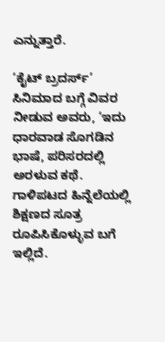ಎನ್ನುತ್ತಾರೆ.

‘ಕೈಟ್‌ ಬ್ರದರ್ಸ್‌’ ಸಿನಿಮಾದ ಬಗ್ಗೆ ವಿವರ ನೀಡುವ ಅವರು, ‘ಇದು ಧಾರವಾಡ ಸೊಗಡಿನ ಭಾಷೆ, ಪರಿಸರದಲ್ಲಿ ಅರಳುವ ಕಥೆ. ಗಾಳಿಪಟದ ಹಿನ್ನೆಲೆಯಲ್ಲಿ ಶಿಕ್ಷಣದ ಸೂತ್ರ ರೂಪಿಸಿಕೊಳ್ಳುವ ಬಗೆ ಇಲ್ಲಿದೆ.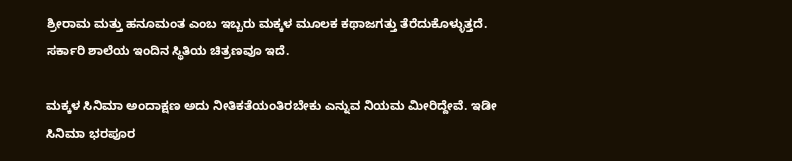ಶ್ರೀರಾಮ ಮತ್ತು ಹನೂಮಂತ ಎಂಬ ಇಬ್ಬರು ಮಕ್ಕಳ ಮೂಲಕ ಕಥಾಜಗತ್ತು ತೆರೆದುಕೊಳ್ಳುತ್ತದೆ. ಸರ್ಕಾರಿ ಶಾಲೆಯ ಇಂದಿನ ಸ್ಥಿತಿಯ ಚಿತ್ರಣವೂ ಇದೆ.

ಮಕ್ಕಳ ಸಿನಿಮಾ ಅಂದಾಕ್ಷಣ ಅದು ನೀತಿಕತೆಯಂತಿರಬೇಕು ಎನ್ನುವ ನಿಯಮ ಮೀರಿದ್ದೇವೆ. ಇಡೀ ಸಿನಿಮಾ ಭರಪೂರ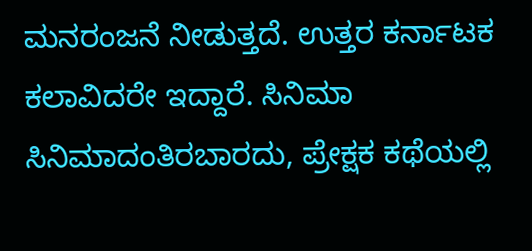ಮನರಂಜನೆ ನೀಡುತ್ತದೆ. ಉತ್ತರ ಕರ್ನಾಟಕ ಕಲಾವಿದರೇ ಇದ್ದಾರೆ. ಸಿನಿಮಾ ಸಿನಿಮಾದಂತಿರಬಾರದು, ಪ್ರೇಕ್ಷಕ ಕಥೆಯಲ್ಲಿ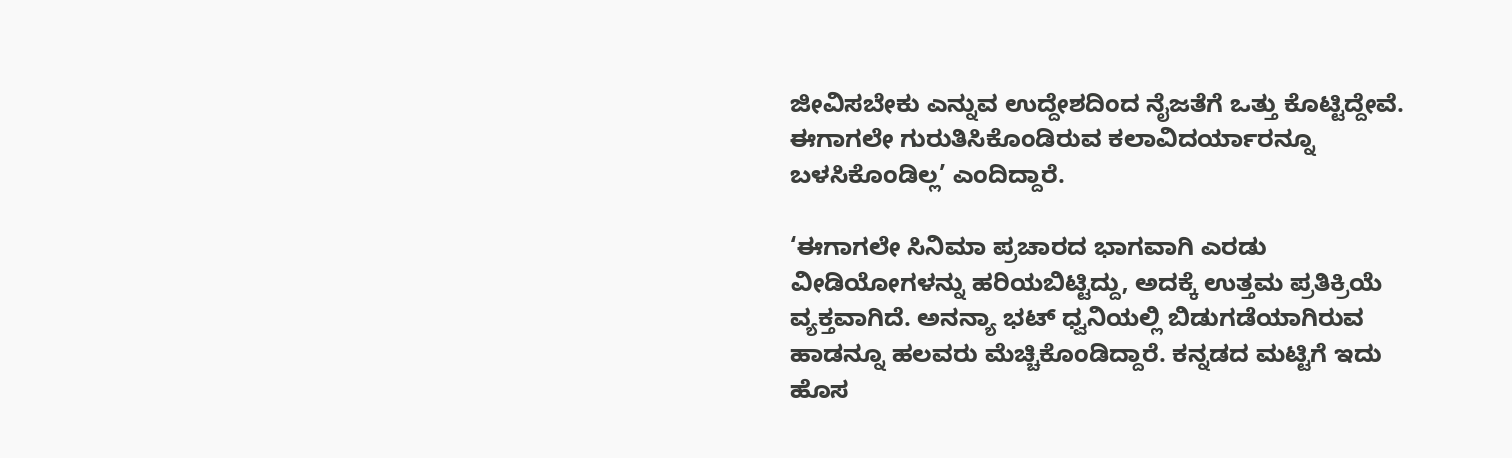ಜೀವಿಸಬೇಕು ಎನ್ನುವ ಉದ್ದೇಶದಿಂದ ನೈಜತೆಗೆ ಒತ್ತು ಕೊಟ್ಟಿದ್ದೇವೆ. ಈಗಾಗಲೇ ಗುರುತಿಸಿಕೊಂಡಿರುವ ಕಲಾವಿದರ್ಯಾರನ್ನೂ ಬಳಸಿಕೊಂಡಿಲ್ಲ’ ಎಂದಿದ್ದಾರೆ.

‘ಈಗಾಗಲೇ ಸಿನಿಮಾ ಪ್ರಚಾರದ ಭಾಗವಾಗಿ ಎರಡು ವೀಡಿಯೋಗಳನ್ನು ಹರಿಯಬಿಟ್ಟಿದ್ದು, ಅದಕ್ಕೆ ಉತ್ತಮ ಪ್ರತಿಕ್ರಿಯೆ ವ್ಯಕ್ತವಾಗಿದೆ. ಅನನ್ಯಾ ಭಟ್‌ ಧ್ವನಿಯಲ್ಲಿ ಬಿಡುಗಡೆಯಾಗಿರುವ ಹಾಡನ್ನೂ ಹಲವರು ಮೆಚ್ಚಿಕೊಂಡಿದ್ದಾರೆ. ಕನ್ನಡದ ಮಟ್ಟಿಗೆ ಇದು ಹೊಸ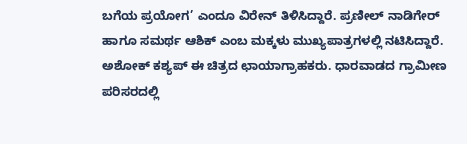ಬಗೆಯ ಪ್ರಯೋಗ’ ಎಂದೂ ವಿರೇನ್‌ ತಿಳಿಸಿದ್ದಾರೆ. ಪ್ರಣೀಲ್ ನಾಡಿಗೇರ್ ಹಾಗೂ ಸಮರ್ಥ ಆಶಿಕ್ ಎಂಬ ಮಕ್ಕಳು ಮುಖ್ಯಪಾತ್ರಗಳಲ್ಲಿ ನಟಿಸಿದ್ದಾರೆ. ಅಶೋಕ್‌ ಕಶ್ಯಪ್‌ ಈ ಚಿತ್ರದ ಛಾಯಾಗ್ರಾಹಕರು. ಧಾರವಾಡದ ಗ್ರಾಮೀಣ ಪರಿಸರದಲ್ಲಿ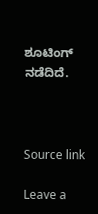ಶೂಟಿಂಗ್‌ ನಡೆದಿದೆ.



Source link

Leave a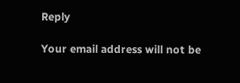Reply

Your email address will not be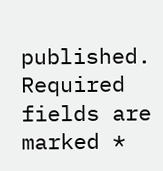published. Required fields are marked *